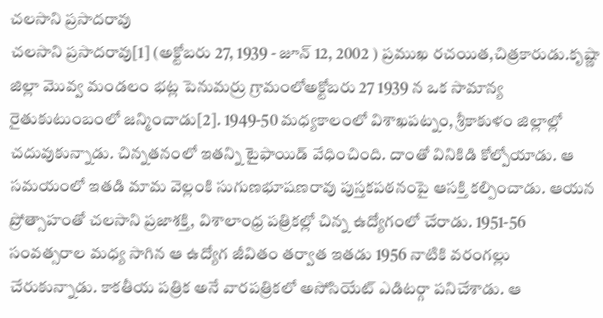చలసాని ప్రసాదరావు
చలసాని ప్రసాదరావు[1] (అక్టోబరు 27, 1939 - జూన్ 12, 2002 ) ప్రముఖ రచయిత,చిత్రకారుడు.కృష్ణా జిల్లా మొవ్వ మండలం భట్ల పెనుమర్రు గ్రామంలోఅక్టోబరు 27 1939 న ఒక సామాన్య రైతుకుటుంబంలో జన్మించాడు[2]. 1949-50 మధ్యకాలంలో విశాఖపట్నం, శ్రీకాకుళం జిల్లాల్లో చదువుకున్నాడు. చిన్నతనంలో ఇతన్ని టైఫాయిడ్ వేధించింది. దాంతో వినికిడి కోల్పోయాడు. ఆ సమయంలో ఇతడి మామ వెల్లంకి సుగుణభూషణరావు పుస్తకపఠనంపై ఆసక్తి కల్పించాడు. ఆయన ప్రోత్సాహంతో చలసాని ప్రజాశక్తి, విశాలాంధ్ర పత్రికల్లో చిన్న ఉద్యోగంలో చేరాడు. 1951-56 సంవత్సరాల మధ్య సాగిన ఆ ఉద్యోగ జీవితం తర్వాత ఇతడు 1956 నాటికి వరంగల్లు చేరుకున్నాడు. కాకతీయ పత్రిక అనే వారపత్రికలో అసోసియేట్ ఎడిటర్గా పనిచేశాడు. ఆ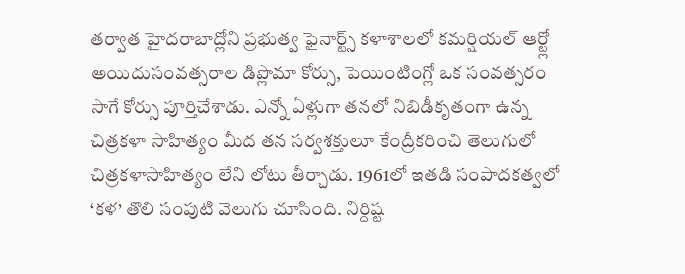తర్వాత హైదరాబాద్లోని ప్రభుత్వ ఫైనార్ట్స్ కళాశాలలో కమర్షియల్ ఆర్ట్లో అయిదుసంవత్సరాల డిప్లొమా కోర్సు, పెయింటింగ్లో ఒక సంవత్సరం సాగే కోర్సు పూర్తిచేశాడు. ఎన్నో ఏళ్లుగా తనలో నిబిడీకృతంగా ఉన్న చిత్రకళా సాహిత్యం మీద తన సర్వశక్తులూ కేంద్రీకరించి తెలుగులో చిత్రకళాసాహిత్యం లేని లోటు తీర్చాడు. 1961లో ఇతడి సంపాదకత్వలో ‘కళ’ తొలి సంపుటి వెలుగు చూసింది. నిర్దిష్ట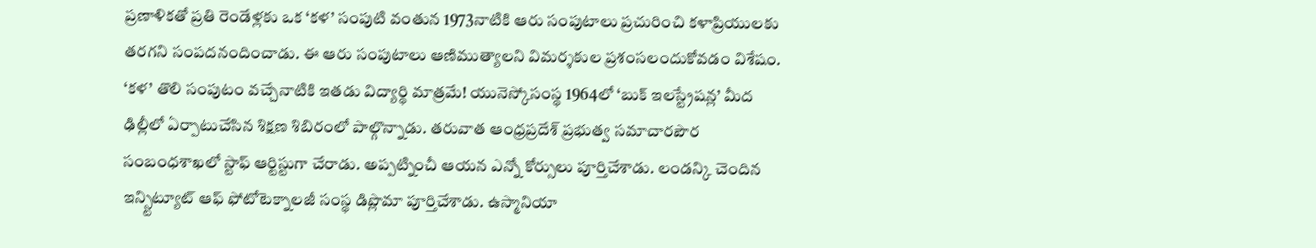ప్రణాళికతో ప్రతి రెండేళ్లకు ఒక ‘కళ’ సంపుటి వంతున 1973నాటికి ఆరు సంపుటాలు ప్రచురించి కళాప్రియులకు తరగని సంపదనందించాడు. ఈ ఆరు సంపుటాలు ఆణిముత్యాలని విమర్శకుల ప్రశంసలందుకోవడం విశేషం. ‘కళ’ తొలి సంపుటం వచ్చేనాటికి ఇతడు విద్యార్థి మాత్రమే! యునెస్కోసంస్థ 1964లో ‘బుక్ ఇలస్ట్రేషన్ల’ మీద ఢిల్లీలో ఏర్పాటుచేసిన శిక్షణ శిబిరంలో పాల్గొన్నాడు. తరువాత ఆంధ్రప్రదేశ్ ప్రభుత్వ సమాచారపౌర సంబంధశాఖలో స్టాఫ్ ఆర్టిస్టుగా చేరాడు. అప్పట్నించీ ఆయన ఎన్నో కోర్సులు పూర్తిచేశాడు. లండన్కి చెందిన ఇన్స్టిట్యూట్ ఆఫ్ ఫోటోటెక్నాలజీ సంస్థ డిప్లొమా పూర్తిచేశాడు. ఉస్మానియా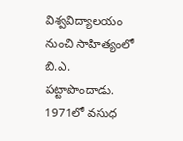విశ్వవిద్యాలయం నుంచి సాహిత్యంలో బి.ఎ. పట్టాపొందాడు. 1971లో వసుధ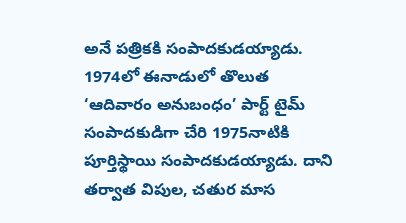అనే పత్రికకి సంపాదకుడయ్యాడు. 1974లో ఈనాడులో తొలుత ‘ఆదివారం అనుబంధం’ పార్ట్ టైమ్ సంపాదకుడిగా చేరి 1975నాటికి పూర్తిస్థాయి సంపాదకుడయ్యాడు. దాని తర్వాత విపుల, చతుర మాస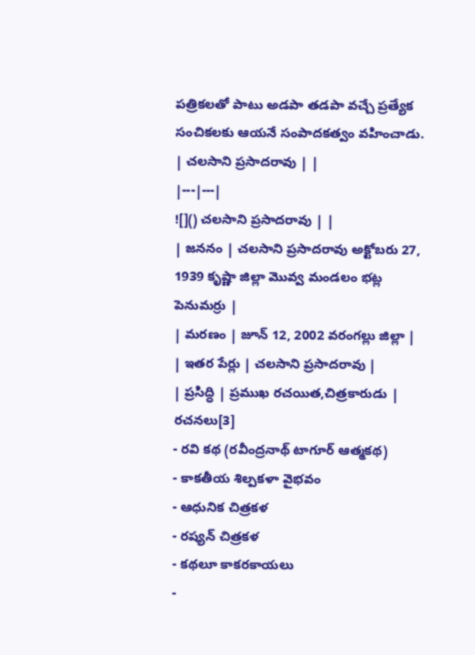పత్రికలతో పాటు అడపా తడపా వచ్చే ప్రత్యేక సంచికలకు ఆయనే సంపాదకత్వం వహించాడు.
| చలసాని ప్రసాదరావు | |
|---|---|
![]() చలసాని ప్రసాదరావు | |
| జననం | చలసాని ప్రసాదరావు అక్టోబరు 27, 1939 కృష్ణా జిల్లా మొవ్వ మండలం భట్ల పెనుమర్రు |
| మరణం | జూన్ 12, 2002 వరంగల్లు జిల్లా |
| ఇతర పేర్లు | చలసాని ప్రసాదరావు |
| ప్రసిద్ధి | ప్రముఖ రచయిత,చిత్రకారుడు |
రచనలు[3]
- రవి కథ (రవీంద్రనాథ్ టాగూర్ ఆత్మకథ)
- కాకతీయ శిల్పకళా వైభవం
- ఆధునిక చిత్రకళ
- రష్యన్ చిత్రకళ
- కథలూ కాకరకాయలు
-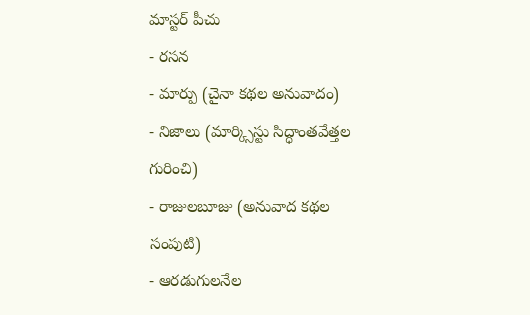మాస్టర్ పీచు
- రసన
- మార్పు (చైనా కథల అనువాదం)
- నిజాలు (మార్క్సిస్టు సిద్ధాంతవేత్తల గురించి)
- రాజులబూజు (అనువాద కథల సంపుటి)
- ఆరడుగులనేల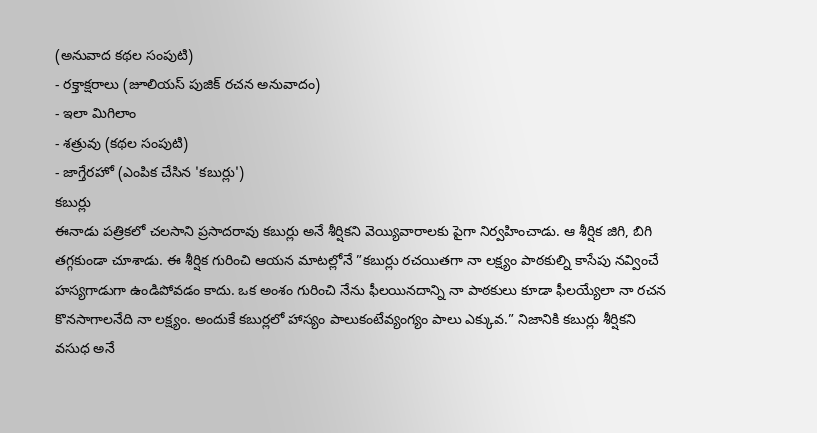(అనువాద కథల సంపుటి)
- రక్తాక్షరాలు (జూలియస్ పుజిక్ రచన అనువాదం)
- ఇలా మిగిలాం
- శత్రువు (కథల సంపుటి)
- జాగ్తేరహో (ఎంపిక చేసిన 'కబుర్లు')
కబుర్లు
ఈనాడు పత్రికలో చలసాని ప్రసాదరావు కబుర్లు అనే శీర్షికని వెయ్యివారాలకు పైగా నిర్వహించాడు. ఆ శీర్షిక జిగి, బిగి తగ్గకుండా చూశాడు. ఈ శీర్షిక గురించి ఆయన మాటల్లోనే ”కబుర్లు రచయితగా నా లక్ష్యం పాఠకుల్ని కాసేపు నవ్వించే హస్యగాడుగా ఉండిపోవడం కాదు. ఒక అంశం గురించి నేను ఫీలయినదాన్ని నా పాఠకులు కూడా ఫీలయ్యేలా నా రచన కొనసాగాలనేది నా లక్ష్యం. అందుకే కబుర్లలో హాస్యం పాలుకంటేవ్యంగ్యం పాలు ఎక్కువ.” నిజానికి కబుర్లు శీర్షికని వసుధ అనే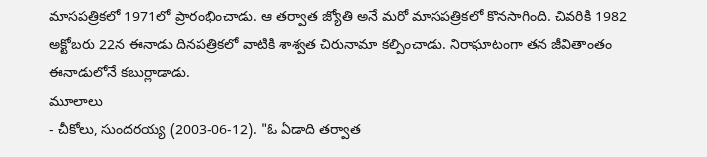మాసపత్రికలో 1971లో ప్రారంభించాడు. ఆ తర్వాత జ్యోతి అనే మరో మాసపత్రికలో కొనసాగింది. చివరికి 1982 అక్టోబరు 22న ఈనాడు దినపత్రికలో వాటికి శాశ్వత చిరునామా కల్పించాడు. నిరాఘాటంగా తన జీవితాంతం ఈనాడులోనే కబుర్లాడాడు.
మూలాలు
- చీకోలు, సుందరయ్య (2003-06-12). "ఓ ఏడాది తర్వాత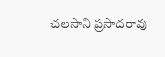చలసాని ప్రసాదరావు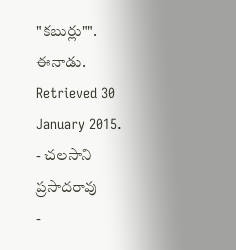"కబుర్లు"". ఈనాడు. Retrieved 30 January 2015.
- చలసాని ప్రసాదరావు
-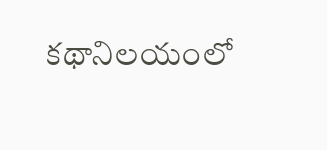కథానిలయంలో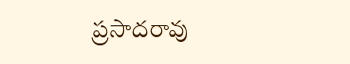ప్రసాదరావు